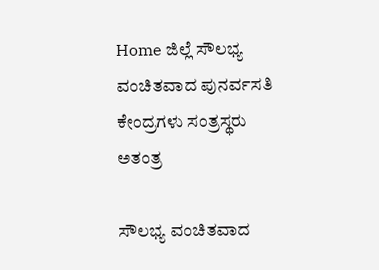Home ಜಿಲ್ಲೆ ಸೌಲಭ್ಯ ವಂಚಿತವಾದ ಪುನರ್ವಸತಿ ಕೇಂದ್ರಗಳು ಸಂತ್ರಸ್ಥರು ಅತಂತ್ರ

ಸೌಲಭ್ಯ ವಂಚಿತವಾದ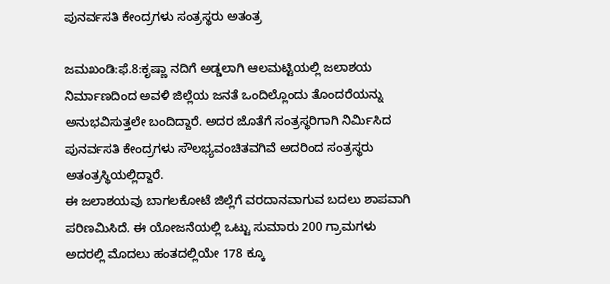ಪುನರ್ವಸತಿ ಕೇಂದ್ರಗಳು ಸಂತ್ರಸ್ಥರು ಅತಂತ್ರ

ಜಮಖಂಡಿ:ಫೆ.8:ಕೃಷ್ಣಾ ನದಿಗೆ ಅಡ್ಡಲಾಗಿ ಆಲಮಟ್ಟಿಯಲ್ಲಿ ಜಲಾಶಯ ನಿರ್ಮಾಣದಿಂದ ಅವಳಿ ಜಿಲ್ಲೆಯ ಜನತೆ ಒಂದಿಲ್ಲೊಂದು ತೊಂದರೆಯನ್ನು ಅನುಭವಿಸುತ್ತಲೇ ಬಂದಿದ್ದಾರೆ. ಅದರ ಜೊತೆಗೆ ಸಂತ್ರಸ್ಥರಿಗಾಗಿ ನಿರ್ಮಿಸಿದ ಪುನರ್ವಸತಿ ಕೇಂದ್ರಗಳು ಸೌಲಭ್ಯವಂಚಿತವಗಿವೆ ಅದರಿಂದ ಸಂತ್ರಸ್ಥರು ಅತಂತ್ರಸ್ಥಿಯಲ್ಲಿದ್ದಾರೆ.
ಈ ಜಲಾಶಯವು ಬಾಗಲಕೋಟೆ ಜಿಲ್ಲೆಗೆ ವರದಾನವಾಗುವ ಬದಲು ಶಾಪವಾಗಿ ಪರಿಣಮಿಸಿದೆ. ಈ ಯೋಜನೆಯಲ್ಲಿ ಒಟ್ಟು ಸುಮಾರು 200 ಗ್ರಾಮಗಳು ಅದರಲ್ಲಿ ಮೊದಲು ಹಂತದಲ್ಲಿಯೇ 178 ಕ್ಕೂ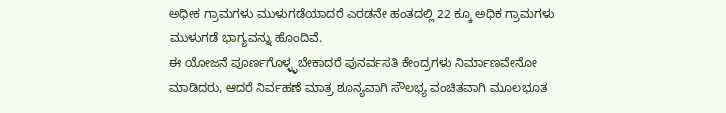ಅಧೀಕ ಗ್ರಾಮಗಳು ಮುಳುಗಡೆಯಾದರೆ ಎರಡನೇ ಹಂತದಲ್ಲಿ 22 ಕ್ಕೂ ಅಧಿಕ ಗ್ರಾಮಗಳು ಮುಳುಗಡೆ ಭಾಗ್ಯವನ್ನು ಹೊಂದಿವೆ.
ಈ ಯೋಜನೆ ಪೂರ್ಣಗೊಳ್ಳ್ಳಬೇಕಾದರೆ ಪುನರ್ವಸತಿ ಕೇಂದ್ರಗಳು ನಿರ್ಮಾಣವೇನೋ ಮಾಡಿದರು, ಆದರೆ ನಿರ್ವಹಣೆ ಮಾತ್ರ ಶೂನ್ಯವಾಗಿ ಸೌಲಭ್ಯ ವಂಚಿತವಾಗಿ ಮೂಲಭೂತ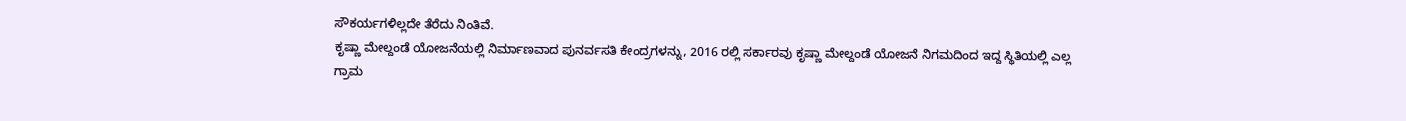ಸೌಕರ್ಯಗಳಿಲ್ಲದೇ ತೆರೆದು ನಿಂತಿವೆ.
ಕೃಷ್ಣಾ ಮೇಲ್ದಂಡೆ ಯೋಜನೆಯಲ್ಲಿ ನಿರ್ಮಾಣವಾದ ಪುನರ್ವಸತಿ ಕೇಂದ್ರಗಳನ್ನು, 2016 ರಲ್ಲಿ ಸರ್ಕಾರವು ಕೃಷ್ಣಾ ಮೇಲ್ದಂಡೆ ಯೋಜನೆ ನಿಗಮದಿಂದ ಇದ್ದ ಸ್ಥಿತಿಯಲ್ಲಿ ಎಲ್ಲ ಗ್ರಾಮ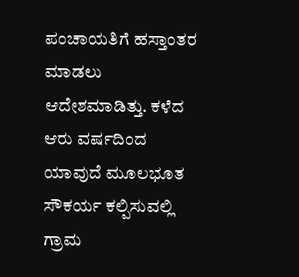ಪಂಚಾಯತಿಗೆ ಹಸ್ತಾಂತರ ಮಾಡಲು ಆದೇಶಮಾಡಿತ್ತು. ಕಳೆದ ಆರು ವರ್ಷದಿಂದ ಯಾವುದೆ ಮೂಲಭೂತ ಸೌಕರ್ಯ ಕಲ್ಪಿಸುವಲ್ಲಿ ಗ್ರಾಮ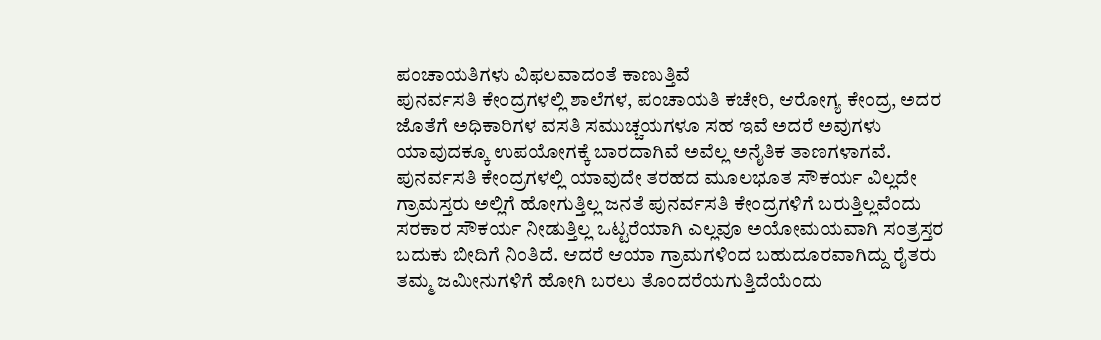ಪಂಚಾಯತಿಗಳು ವಿಫಲವಾದಂತೆ ಕಾಣುತ್ತಿವೆ
ಪುನರ್ವಸತಿ ಕೇಂದ್ರಗಳಲ್ಲಿ ಶಾಲೆಗಳ, ಪಂಚಾಯತಿ ಕಚೇರಿ, ಆರೋಗ್ಯ ಕೇಂದ್ರ, ಅದರ ಜೊತೆಗೆ ಅಧಿಕಾರಿಗಳ ವಸತಿ ಸಮುಚ್ಚಯಗಳೂ ಸಹ ಇವೆ ಅದರೆ ಅವುಗಳು ಯಾವುದಕ್ಕೂ ಉಪಯೋಗಕ್ಕೆ ಬಾರದಾಗಿವೆ ಅವೆಲ್ಲ ಅನೈತಿಕ ತಾಣಗಳಾಗವೆ. ಪುನರ್ವಸತಿ ಕೇಂದ್ರಗಳಲ್ಲಿ ಯಾವುದೇ ತರಹದ ಮೂಲಭೂತ ಸೌಕರ್ಯ ವಿಲ್ಲದೇ ಗ್ರಾಮಸ್ತರು ಅಲ್ಲಿಗೆ ಹೋಗುತ್ತಿಲ್ಲ ಜನತೆ ಪುನರ್ವಸತಿ ಕೇಂದ್ರಗಳಿಗೆ ಬರುತ್ತಿಲ್ಲವೆಂದು ಸರಕಾರ ಸೌಕರ್ಯ ನೀಡುತ್ತಿಲ್ಲ ಒಟ್ಟರೆಯಾಗಿ ಎಲ್ಲವೂ ಅಯೋಮಯವಾಗಿ ಸಂತ್ರಸ್ತರ ಬದುಕು ಬೀದಿಗೆ ನಿಂತಿದೆ. ಆದರೆ ಆಯಾ ಗ್ರಾಮಗಳಿಂದ ಬಹುದೂರವಾಗಿದ್ದು ರೈತರು ತಮ್ಮ ಜಮೀನುಗಳಿಗೆ ಹೋಗಿ ಬರಲು ತೊಂದರೆಯಗುತ್ತಿದೆಯೆಂದು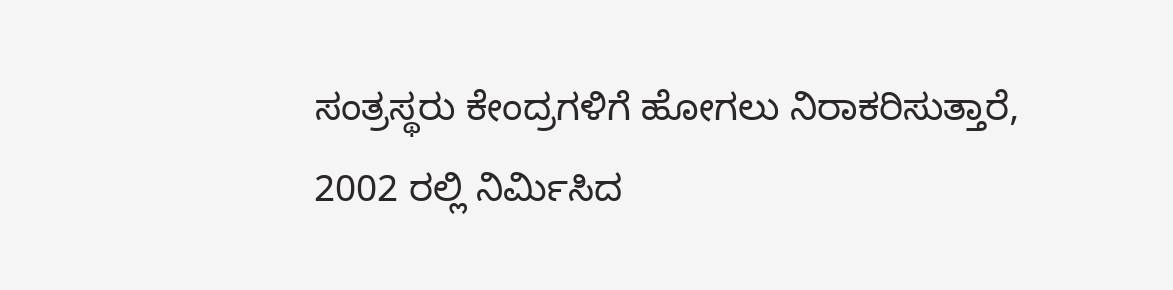ಸಂತ್ರಸ್ಥರು ಕೇಂದ್ರಗಳಿಗೆ ಹೋಗಲು ನಿರಾಕರಿಸುತ್ತಾರೆ,
2002 ರಲ್ಲಿ ನಿರ್ಮಿಸಿದ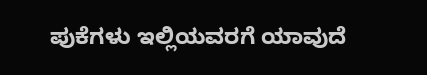ಪುಕೆಗಳು ಇಲ್ಲಿಯವರಗೆ ಯಾವುದೆ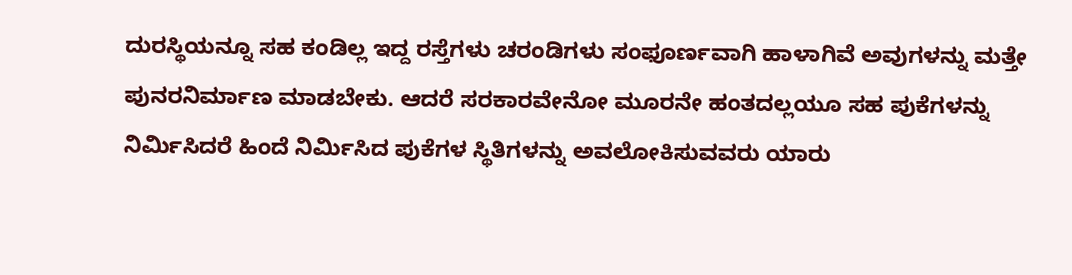ದುರಸ್ಥಿಯನ್ನೂ ಸಹ ಕಂಡಿಲ್ಲ ಇದ್ದ ರಸ್ತೆಗಳು ಚರಂಡಿಗಳು ಸಂಫೂರ್ಣವಾಗಿ ಹಾಳಾಗಿವೆ ಅವುಗಳನ್ನು ಮತ್ತೇ ಪುನರನಿರ್ಮಾಣ ಮಾಡಬೇಕು. ಆದರೆ ಸರಕಾರವೇನೋ ಮೂರನೇ ಹಂತದಲ್ಲಯೂ ಸಹ ಪುಕೆಗಳನ್ನು ನಿರ್ಮಿಸಿದರೆ ಹಿಂದೆ ನಿರ್ಮಿಸಿದ ಪುಕೆಗಳ ಸ್ಥಿತಿಗಳನ್ನು ಅವಲೋಕಿಸುವವರು ಯಾರು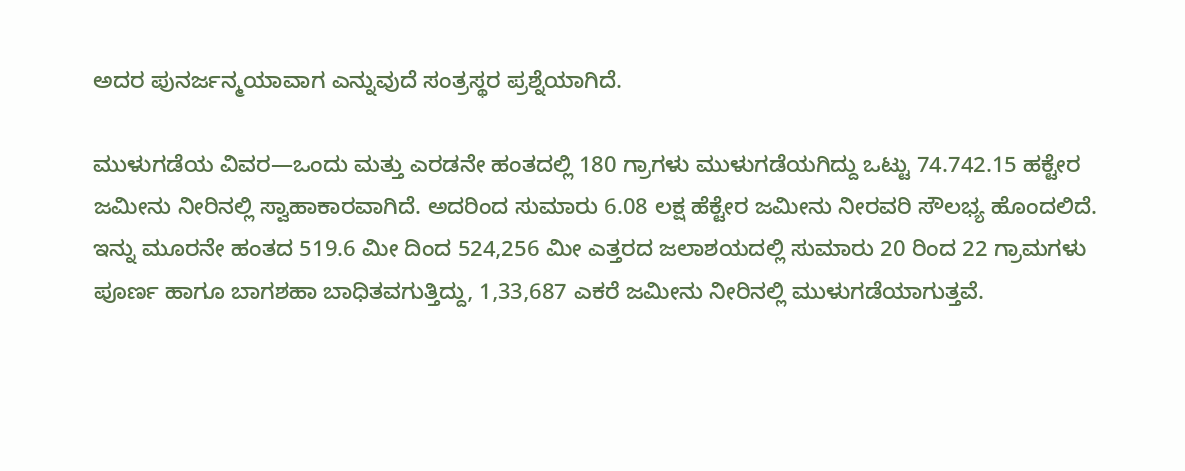ಅದರ ಪುನರ್ಜನ್ಮಯಾವಾಗ ಎನ್ನುವುದೆ ಸಂತ್ರಸ್ಥರ ಪ್ರಶ್ನೆಯಾಗಿದೆ.

ಮುಳುಗಡೆಯ ವಿವರ—ಒಂದು ಮತ್ತು ಎರಡನೇ ಹಂತದಲ್ಲಿ 180 ಗ್ರಾಗಳು ಮುಳುಗಡೆಯಗಿದ್ದು ಒಟ್ಟು 74.742.15 ಹಕ್ಟೇರ ಜಮೀನು ನೀರಿನಲ್ಲಿ ಸ್ವಾಹಾಕಾರವಾಗಿದೆ. ಅದರಿಂದ ಸುಮಾರು 6.08 ಲಕ್ಷ ಹೆಕ್ಟೇರ ಜಮೀನು ನೀರವರಿ ಸೌಲಭ್ಯ ಹೊಂದಲಿದೆ. ಇನ್ನು ಮೂರನೇ ಹಂತದ 519.6 ಮೀ ದಿಂದ 524,256 ಮೀ ಎತ್ತರದ ಜಲಾಶಯದಲ್ಲಿ ಸುಮಾರು 20 ರಿಂದ 22 ಗ್ರಾಮಗಳು ಪೂರ್ಣ ಹಾಗೂ ಬಾಗಶಹಾ ಬಾಧಿತವಗುತ್ತಿದ್ದು, 1,33,687 ಎಕರೆ ಜಮೀನು ನೀರಿನಲ್ಲಿ ಮುಳುಗಡೆಯಾಗುತ್ತವೆ.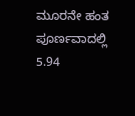ಮೂರನೇ ಹಂತ ಪೂರ್ಣವಾದಲ್ಲಿ 5.94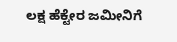ಲಕ್ಷ ಹೆಕ್ಟೇರ ಜಮೀನಿಗೆ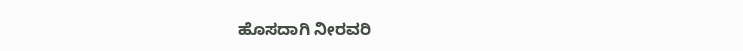ಹೊಸದಾಗಿ ನೀರವರಿ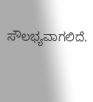ಸೌಲಭ್ಯವಾಗಲಿದೆ.